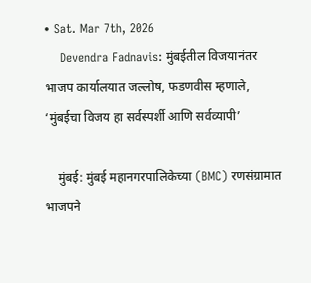• Sat. Mar 7th, 2026
    Devendra Fadnavis: मुंबईतील विजयानंतर भाजप कार्यालयात जल्लोष, फडणवीस म्हणाले, ‘मुंबईचा विजय हा सर्वस्पर्शी आणि सर्वव्यापी’

    मुंबई: मुंबई महानगरपालिकेच्या (BMC) रणसंग्रामात भाजपने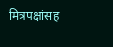मित्रपक्षांसह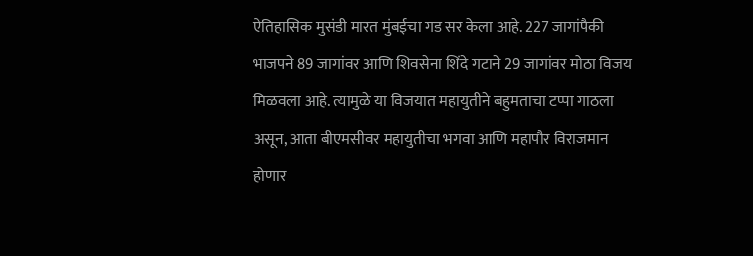ऐतिहासिक मुसंडी मारत मुंबईचा गड सर केला आहे. 227 जागांपैकी भाजपने 89 जागांवर आणि शिवसेना शिंदे गटाने 29 जागांवर मोठा विजय मिळवला आहे. त्यामुळे या विजयात महायुतीने बहुमताचा टप्पा गाठला असून, आता बीएमसीवर महायुतीचा भगवा आणि महापौर विराजमान होणार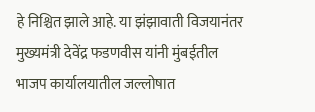हे निश्चित झाले आहे. या झंझावाती विजयानंतर मुख्यमंत्री देवेंद्र फडणवीस यांनी मुंबईतील भाजप कार्यालयातील जल्लोषात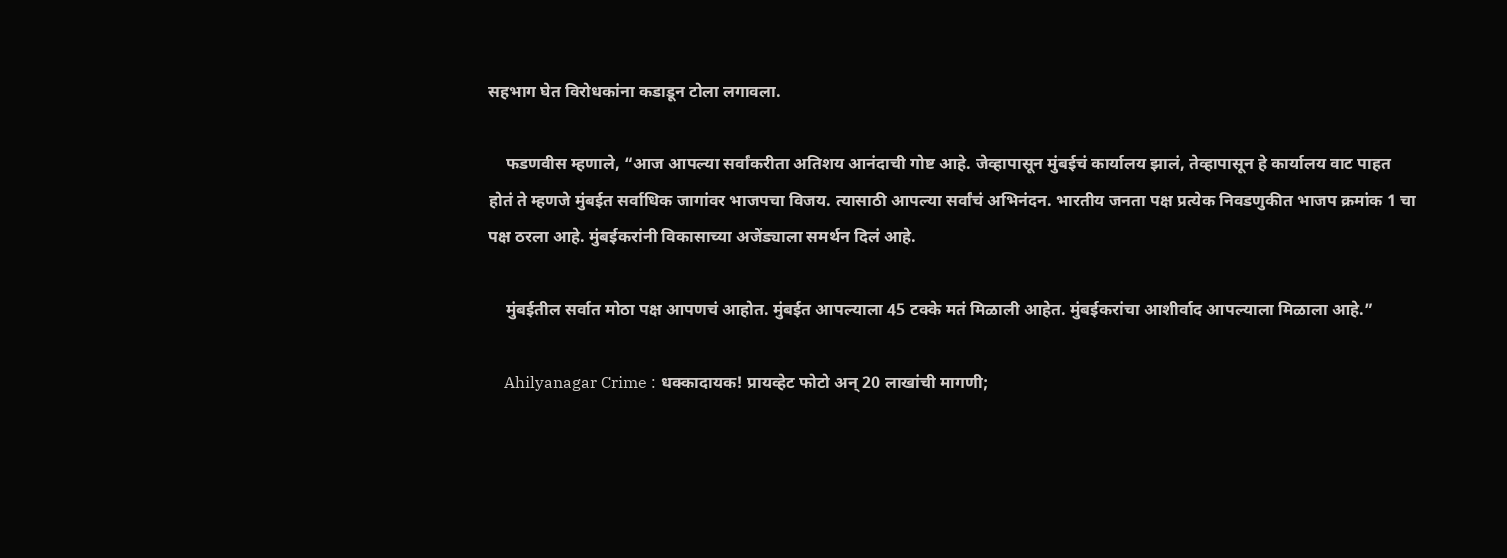सहभाग घेत विरोधकांना कडाडून टोला लगावला.

    फडणवीस म्हणाले, “आज आपल्या सर्वांकरीता अतिशय आनंदाची गोष्ट आहे. जेव्हापासून मुंबईचं कार्यालय झालं, तेव्हापासून हे कार्यालय वाट पाहत होतं ते म्हणजे मुंबईत सर्वाधिक जागांवर भाजपचा विजय. त्यासाठी आपल्या सर्वांचं अभिनंदन. भारतीय जनता पक्ष प्रत्येक निवडणुकीत भाजप क्रमांक 1 चा पक्ष ठरला आहे. मुंबईकरांनी विकासाच्या अजेंड्याला समर्थन दिलं आहे.

    मुंबईतील सर्वात मोठा पक्ष आपणचं आहोत. मुंबईत आपल्याला 45 टक्के मतं मिळाली आहेत. मुंबईकरांचा आशीर्वाद आपल्याला मिळाला आहे.”

    Ahilyanagar Crime : धक्कादायक! प्रायव्हेट फोटो अन् 20 लाखांची मागणी;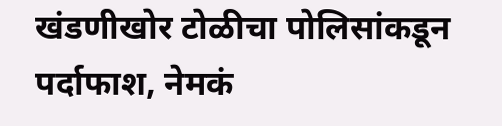खंडणीखोर टोळीचा पोलिसांकडून पर्दाफाश, नेमकं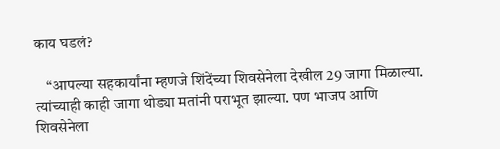काय घडलं?

    “आपल्या सहकार्यांना म्हणजे शिंदेंच्या शिवसेनेला देखील 29 जागा मिळाल्या. त्यांच्याही काही जागा थोड्या मतांनी पराभूत झाल्या. पण भाजप आणि शिवसेनेला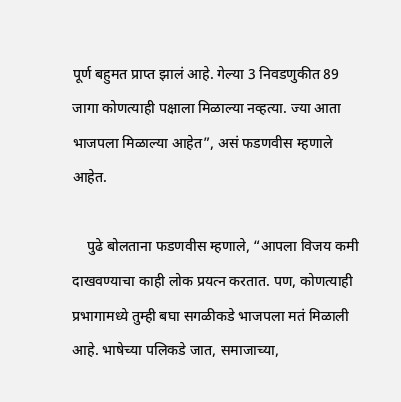पूर्ण बहुमत प्राप्त झालं आहे. गेल्या 3 निवडणुकीत 89 जागा कोणत्याही पक्षाला मिळाल्या नव्हत्या. ज्या आता भाजपला मिळाल्या आहेत”, असं फडणवीस म्हणाले आहेत.

    पुढे बोलताना फडणवीस म्हणाले, “आपला विजय कमी दाखवण्याचा काही लोक प्रयत्न करतात. पण, कोणत्याही प्रभागामध्ये तुम्ही बघा सगळीकडे भाजपला मतं मिळाली आहे. भाषेच्या पलिकडे जात, समाजाच्या,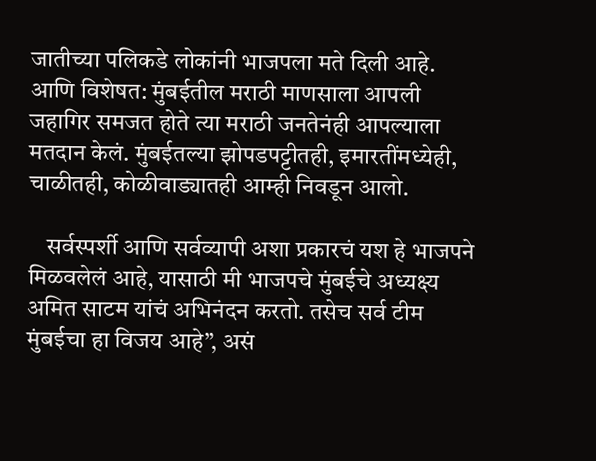जातीच्या पलिकडे लोकांनी भाजपला मते दिली आहे. आणि विशेषत: मुंबईतील मराठी माणसाला आपली जहागिर समजत होते त्या मराठी जनतेनंही आपल्याला मतदान केलं. मुंबईतल्या झोपडपट्टीतही, इमारतींमध्येही, चाळीतही, कोळीवाड्यातही आम्ही निवडून आलो.

    सर्वस्पर्शी आणि सर्वव्यापी अशा प्रकारचं यश हे भाजपने मिळवलेलं आहे, यासाठी मी भाजपचे मुंबईचे अध्यक्ष्य अमित साटम यांचं अभिनंदन करतो. तसेच सर्व टीम मुंबईचा हा विजय आहे”, असं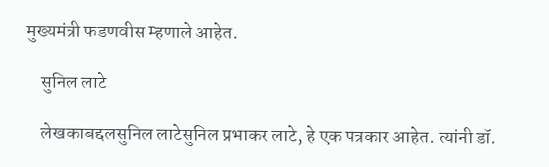मुख्यमंत्री फडणवीस म्हणाले आहेत.

    सुनिल लाटे

    लेखकाबद्दलसुनिल लाटेसुनिल प्रभाकर लाटे, हे एक पत्रकार आहेत. त्यांनी डॉ.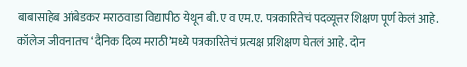बाबासाहेब आंबेडकर मराठवाडा विद्यापीठ येथून बी.ए व एम.ए. पत्रकारितेचं पदव्यूत्तर शिक्षण पूर्ण केलं आहे. कॉलेज जीवनातच ‘दैनिक दिव्य मराठी’मध्ये पत्रकारितेचं प्रत्यक्ष प्रशिक्षण घेतलं आहे. दोन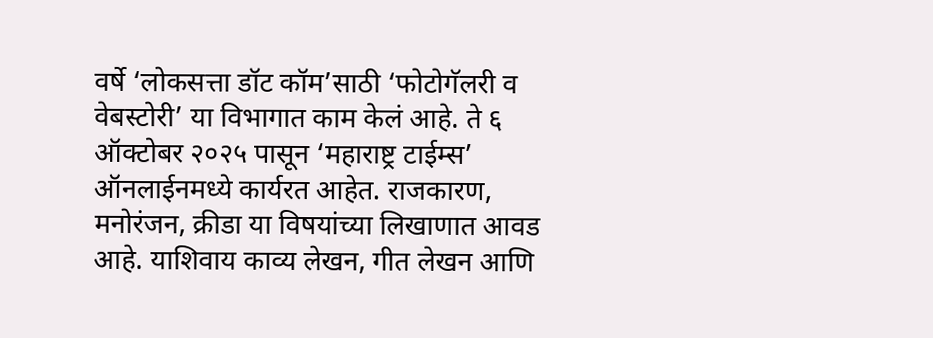वर्षे ‘लोकसत्ता डॉट कॉम’साठी ‘फोटोगॅलरी व वेबस्टोरी’ या विभागात काम केलं आहे. ते ६ ऑक्टोबर २०२५ पासून ‘महाराष्ट्र टाईम्स’ ऑनलाईनमध्ये कार्यरत आहेत. राजकारण, मनोरंजन, क्रीडा या विषयांच्या लिखाणात आवड आहे. याशिवाय काव्य लेखन, गीत लेखन आणि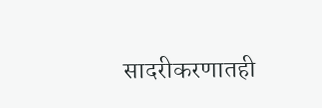सादरीकरणातही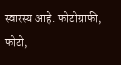स्वारस्य आहे. फोटोग्राफी, फोटो,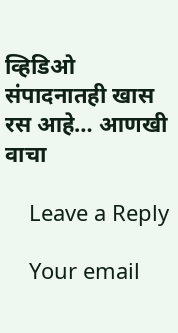व्हिडिओ संपादनातही खास रस आहे… आणखी वाचा

    Leave a Reply

    Your email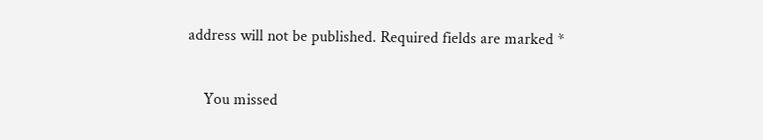address will not be published. Required fields are marked *

    You missed